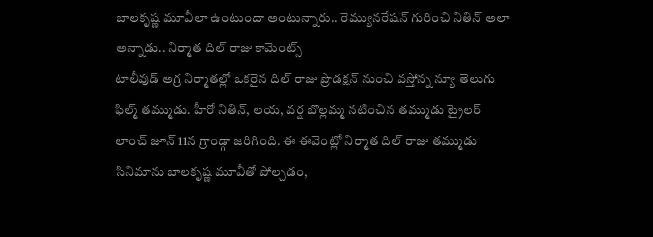బాలకృష్ణ మూవీలా ఉంటుందా అంటున్నారు.. రెమ్యునరేషన్ గురించి నితిన్ అలా అన్నాడు.. నిర్మాత దిల్ రాజు కామెంట్స్
టాలీవుడ్ అగ్ర నిర్మాతల్లో ఒకరైన దిల్ రాజు ప్రొడక్షన్ నుంచి వస్తోన్న న్యూ తెలుగు ఫిల్మ్ తమ్ముడు. హీరో నితిన్, లయ, వర్ష బొల్లమ్మ నటించిన తమ్ముడు ట్రైలర్ లాంచ్ జూన్ 11న గ్రాండ్గా జరిగింది. ఈ ఈవెంట్లో నిర్మాత దిల్ రాజు తమ్ముడు సినిమాను బాలకృష్ణ మూవీతో పోల్చడం,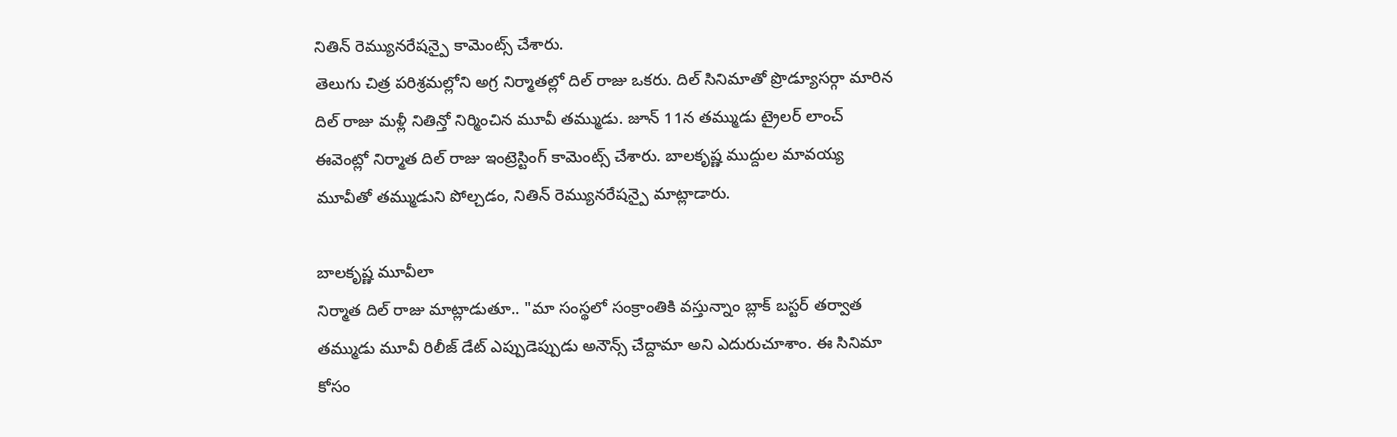నితిన్ రెమ్యునరేషన్పై కామెంట్స్ చేశారు.
తెలుగు చిత్ర పరిశ్రమల్లోని అగ్ర నిర్మాతల్లో దిల్ రాజు ఒకరు. దిల్ సినిమాతో ప్రొడ్యూసర్గా మారిన దిల్ రాజు మళ్లీ నితిన్తో నిర్మించిన మూవీ తమ్ముడు. జూన్ 11న తమ్ముడు ట్రైలర్ లాంచ్ ఈవెంట్లో నిర్మాత దిల్ రాజు ఇంట్రెస్టింగ్ కామెంట్స్ చేశారు. బాలకృష్ణ ముద్దుల మావయ్య మూవీతో తమ్ముడుని పోల్చడం, నితిన్ రెమ్యునరేషన్పై మాట్లాడారు.

బాలకృష్ణ మూవీలా
నిర్మాత దిల్ రాజు మాట్లాడుతూ.. "మా సంస్థలో సంక్రాంతికి వస్తున్నాం బ్లాక్ బస్టర్ తర్వాత తమ్ముడు మూవీ రిలీజ్ డేట్ ఎప్పుడెప్పుడు అనౌన్స్ చేద్దామా అని ఎదురుచూశాం. ఈ సినిమా కోసం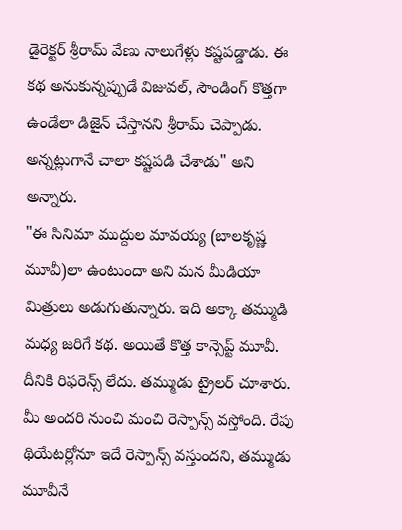డైరెక్టర్ శ్రీరామ్ వేణు నాలుగేళ్లు కష్టపడ్డాడు. ఈ కథ అనుకున్నప్పుడే విజువల్, సౌండింగ్ కొత్తగా ఉండేలా డిజైన్ చేస్తానని శ్రీరామ్ చెప్పాడు. అన్నట్లుగానే చాలా కష్టపడి చేశాడు" అని అన్నారు.
"ఈ సినిమా ముద్దుల మావయ్య (బాలకృష్ణ మూవీ)లా ఉంటుందా అని మన మీడియా మిత్రులు అడుగుతున్నారు. ఇది అక్కా తమ్ముడి మధ్య జరిగే కథ. అయితే కొత్త కాన్సెప్ట్ మూవీ. దీనికి రిఫరెన్స్ లేదు. తమ్ముడు ట్రైలర్ చూశారు. మీ అందరి నుంచి మంచి రెస్పాన్స్ వస్తోంది. రేపు థియేటర్లోనూ ఇదే రెస్పాన్స్ వస్తుందని, తమ్ముడు మూవీనే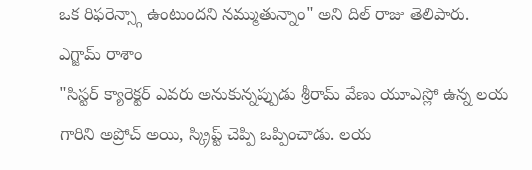ఒక రిఫరెన్స్గా ఉంటుందని నమ్ముతున్నాం" అని దిల్ రాజు తెలిపారు.
ఎగ్జామ్ రాశాం
"సిస్టర్ క్యారెక్టర్ ఎవరు అనుకున్నప్పుడు శ్రీరామ్ వేణు యూఎస్లో ఉన్న లయ గారిని అప్రోచ్ అయి, స్క్రిప్ట్ చెప్పి ఒప్పించాడు. లయ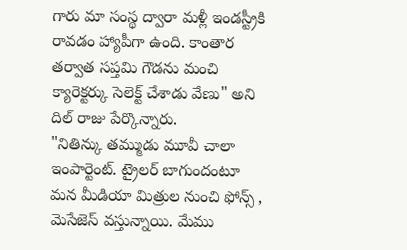గారు మా సంస్థ ద్వారా మళ్లీ ఇండస్ట్రీకి రావడం హ్యాపీగా ఉంది. కాంతార తర్వాత సప్తమి గౌడను మంచి క్యారెక్టర్కు సెలెక్ట్ చేశాడు వేణు" అని దిల్ రాజు పేర్కొన్నారు.
"నితిన్కు తమ్ముడు మూవీ చాలా ఇంపార్టెంట్. ట్రైలర్ బాగుందంటూ మన మీడియా మిత్రుల నుంచి ఫోన్స్ , మెసేజెస్ వస్తున్నాయి. మేము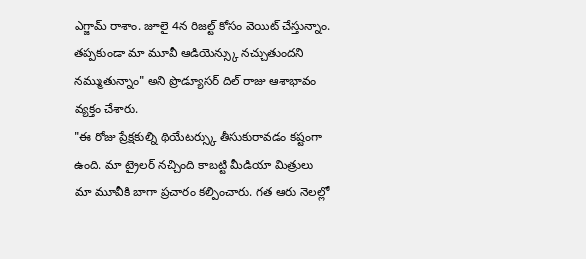ఎగ్జామ్ రాశాం. జూలై 4న రిజల్ట్ కోసం వెయిట్ చేస్తున్నాం. తప్పకుండా మా మూవీ ఆడియెన్స్కు నచ్చుతుందని నమ్ముతున్నాం" అని ప్రొడ్యూసర్ దిల్ రాజు ఆశాభావం వ్యక్తం చేశారు.
"ఈ రోజు ప్రేక్షకుల్ని థియేటర్స్కు తీసుకురావడం కష్టంగా ఉంది. మా ట్రైలర్ నచ్చింది కాబట్టి మీడియా మిత్రులు మా మూవీకి బాగా ప్రచారం కల్పించారు. గత ఆరు నెలల్లో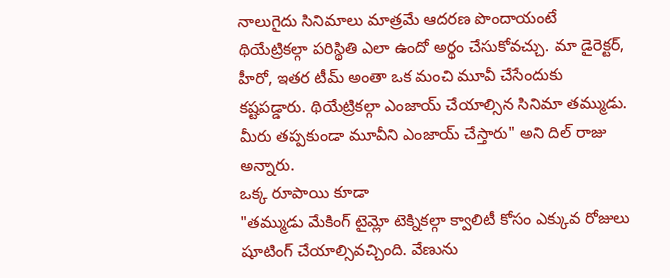నాలుగైదు సినిమాలు మాత్రమే ఆదరణ పొందాయంటే థియేట్రికల్గా పరిస్థితి ఎలా ఉందో అర్థం చేసుకోవచ్చు. మా డైరెక్టర్, హీరో, ఇతర టీమ్ అంతా ఒక మంచి మూవీ చేసేందుకు కష్టపడ్డారు. థియేట్రికల్గా ఎంజాయ్ చేయాల్సిన సినిమా తమ్ముడు. మీరు తప్పకుండా మూవీని ఎంజాయ్ చేస్తారు" అని దిల్ రాజు అన్నారు.
ఒక్క రూపాయి కూడా
"తమ్ముడు మేకింగ్ టైమ్లో టెక్నికల్గా క్వాలిటీ కోసం ఎక్కువ రోజులు షూటింగ్ చేయాల్సివచ్చింది. వేణును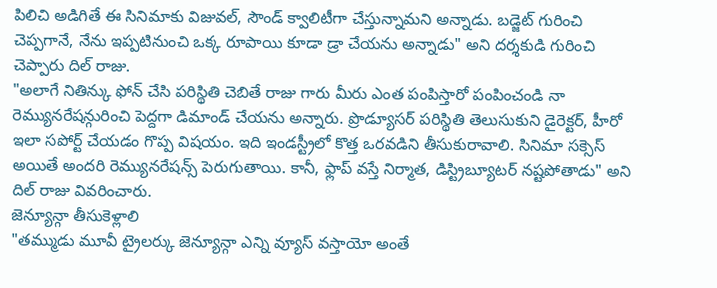పిలిచి అడిగితే ఈ సినిమాకు విజువల్, సౌండ్ క్వాలిటీగా చేస్తున్నామని అన్నాడు. బడ్జెట్ గురించి చెప్పగానే, నేను ఇప్పటినుంచి ఒక్క రూపాయి కూడా డ్రా చేయను అన్నాడు" అని దర్శకుడి గురించి చెప్పారు దిల్ రాజు.
"అలాగే నితిన్కు ఫోన్ చేసి పరిస్థితి చెబితే రాజు గారు మీరు ఎంత పంపిస్తారో పంపించండి నా రెమ్యునరేషన్గురించి పెద్దగా డిమాండ్ చేయను అన్నారు. ప్రొడ్యూసర్ పరిస్థితి తెలుసుకుని డైరెక్టర్, హీరో ఇలా సపోర్ట్ చేయడం గొప్ప విషయం. ఇది ఇండస్ట్రీలో కొత్త ఒరవడిని తీసుకురావాలి. సినిమా సక్సెస్ అయితే అందరి రెమ్యునరేషన్స్ పెరుగుతాయి. కానీ, ఫ్లాప్ వస్తే నిర్మాత, డిస్ట్రిబ్యూటర్ నష్టపోతాడు" అని దిల్ రాజు వివరించారు.
జెన్యూన్గా తీసుకెళ్లాలి
"తమ్ముడు మూవీ ట్రైలర్కు జెన్యూన్గా ఎన్ని వ్యూస్ వస్తాయో అంతే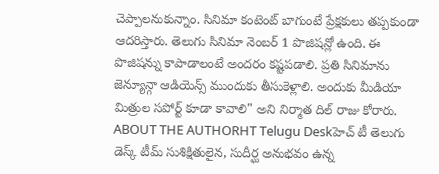చెప్పాలనుకున్నాం. సినిమా కంటెంట్ బాగుంటే ప్రేక్షకులు తప్పకుండా ఆదరిస్తారు. తెలుగు సినిమా నెంబర్ 1 పొజిషన్లో ఉంది. ఈ పొజిషన్ను కాపాడాలంటే అందరం కష్టపడాలి. ప్రతి సినిమాను జెన్యూన్గా ఆడియెన్స్ ముందుకు తీసుకెళ్లాలి. అందుకు మీడియా మిత్రుల సపోర్ట్ కూడా కావాలి" అని నిర్మాత దిల్ రాజు కోరారు.
ABOUT THE AUTHORHT Telugu Deskహెచ్ టీ తెలుగు డెస్క్ టీమ్ సుశిక్షితులైన, సుదీర్ఘ అనుభవం ఉన్న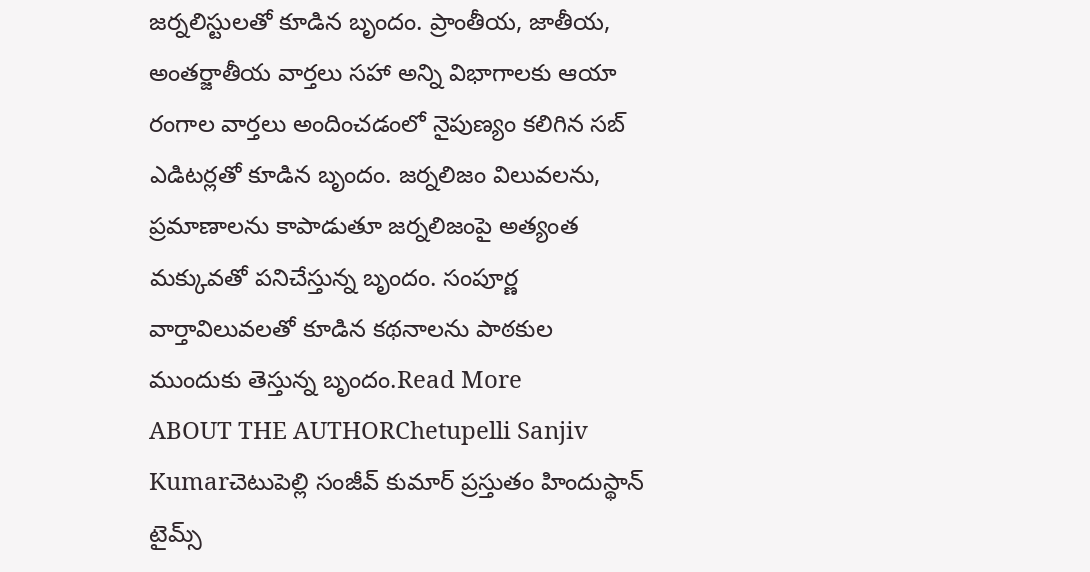జర్నలిస్టులతో కూడిన బృందం. ప్రాంతీయ, జాతీయ, అంతర్జాతీయ వార్తలు సహా అన్ని విభాగాలకు ఆయా రంగాల వార్తలు అందించడంలో నైపుణ్యం కలిగిన సబ్ ఎడిటర్లతో కూడిన బృందం. జర్నలిజం విలువలను, ప్రమాణాలను కాపాడుతూ జర్నలిజంపై అత్యంత మక్కువతో పనిచేస్తున్న బృందం. సంపూర్ణ వార్తావిలువలతో కూడిన కథనాలను పాఠకుల ముందుకు తెస్తున్న బృందం.Read More
ABOUT THE AUTHORChetupelli Sanjiv Kumarచెటుపెల్లి సంజీవ్ కుమార్ ప్రస్తుతం హిందుస్థాన్ టైమ్స్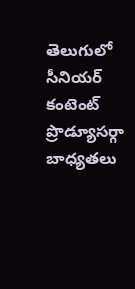తెలుగులో సీనియర్ కంటెంట్ ప్రొడ్యూసర్గా బాధ్యతలు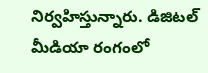నిర్వహిస్తున్నారు. డిజిటల్ మీడియా రంగంలో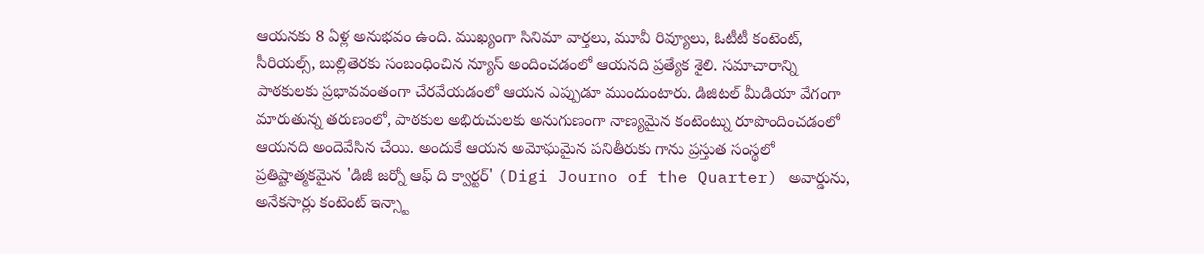ఆయనకు 8 ఏళ్ల అనుభవం ఉంది. ముఖ్యంగా సినిమా వార్తలు, మూవీ రివ్యూలు, ఓటీటీ కంటెంట్, సీరియల్స్, బుల్లితెరకు సంబంధించిన న్యూస్ అందించడంలో ఆయనది ప్రత్యేక శైలి. సమాచారాన్ని పాఠకులకు ప్రభావవంతంగా చేరవేయడంలో ఆయన ఎప్పుడూ ముందుంటారు. డిజిటల్ మీడియా వేగంగా మారుతున్న తరుణంలో, పాఠకుల అభిరుచులకు అనుగుణంగా నాణ్యమైన కంటెంట్ను రూపొందించడంలో ఆయనది అందెవేసిన చేయి. అందుకే ఆయన అమోఘమైన పనితీరుకు గాను ప్రస్తుత సంస్థలో ప్రతిష్టాత్మకమైన 'డిజీ జర్నో ఆఫ్ ది క్వార్టర్' (Digi Journo of the Quarter) అవార్డును, అనేకసార్లు కంటెంట్ ఇన్స్టా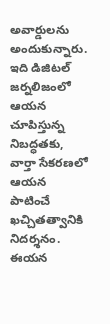అవార్డులను అందుకున్నారు. ఇది డిజిటల్ జర్నలిజంలో ఆయన చూపిస్తున్న నిబద్ధతకు, వార్తా సేకరణలో ఆయన పాటించే ఖచ్చితత్వానికి నిదర్శనం. ఈయన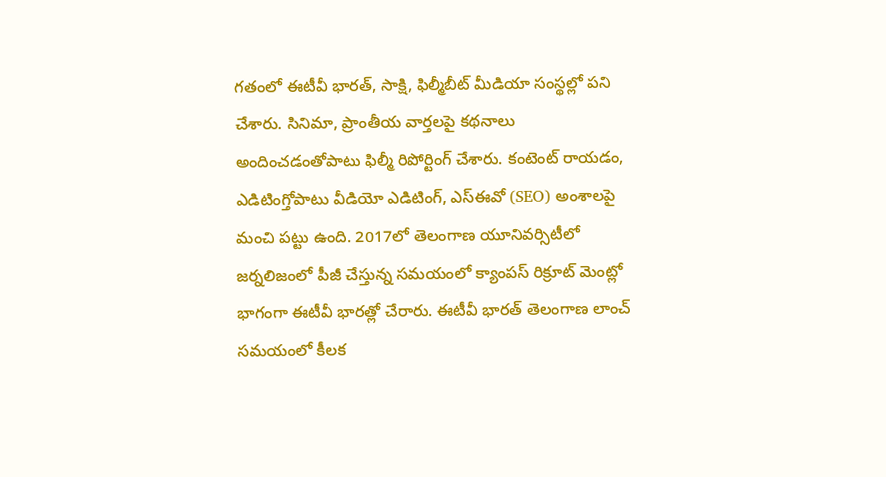గతంలో ఈటీవీ భారత్, సాక్షి, ఫిల్మీబీట్ మీడియా సంస్థల్లో పని చేశారు. సినిమా, ప్రాంతీయ వార్తలపై కథనాలు అందించడంతోపాటు ఫిల్మీ రిపోర్టింగ్ చేశారు. కంటెంట్ రాయడం, ఎడిటింగ్తోపాటు వీడియో ఎడిటింగ్, ఎస్ఈవో (SEO) అంశాలపై మంచి పట్టు ఉంది. 2017లో తెలంగాణ యూనివర్సిటీలో జర్నలిజంలో పీజీ చేస్తున్న సమయంలో క్యాంపస్ రిక్రూట్ మెంట్లో భాగంగా ఈటీవీ భారత్లో చేరారు. ఈటీవీ భారత్ తెలంగాణ లాంచ్ సమయంలో కీలక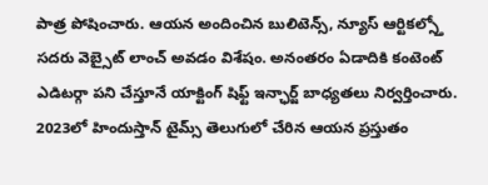పాత్ర పోషించారు. ఆయన అందించిన బులిటెన్స్, న్యూస్ ఆర్టికల్స్తో సదరు వెబ్సైట్ లాంచ్ అవడం విశేషం. అనంతరం ఏడాదికి కంటెంట్ ఎడిటర్గా పని చేస్తూనే యాక్టింగ్ షిఫ్ట్ ఇన్ఛార్జ్ బాధ్యతలు నిర్వర్తించారు. 2023లో హిందుస్తాన్ టైమ్స్ తెలుగులో చేరిన ఆయన ప్రస్తుతం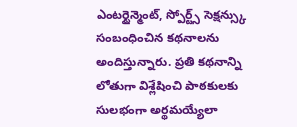ఎంటర్టైన్మెంట్, స్పోర్ట్స్ సెక్షన్స్కు సంబంధించిన కథనాలను అందిస్తున్నారు. ప్రతి కథనాన్ని లోతుగా విశ్లేషించి పాఠకులకు సులభంగా అర్థమయ్యేలా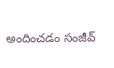అందించడం సంజీవ్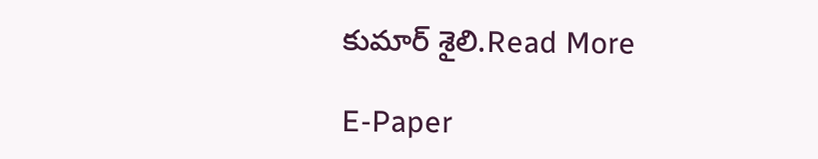కుమార్ శైలి.Read More

E-Paper